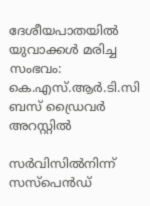ദേശീയപാതയിൽ യുവാക്കൾ മരിച്ച സംഭവം: കെ.എസ്.ആർ.ടി.സി ബസ് ഡ്രൈവർ അറസ്റ്റിൽ

സർവിസിൽനിന്ന് സസ്പെൻഡ്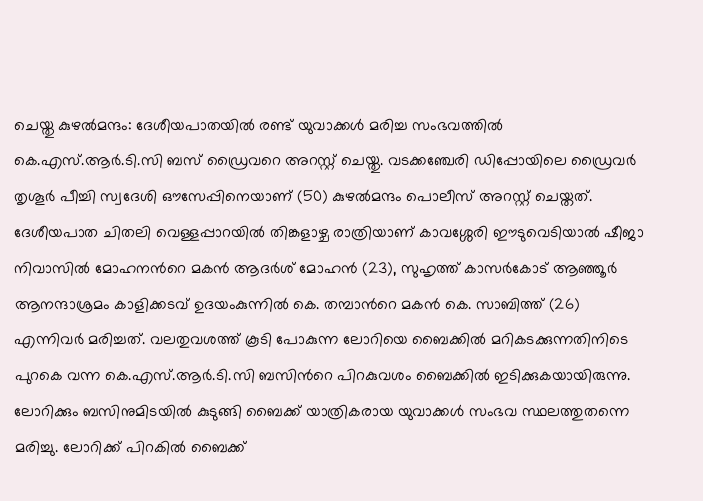ചെയ്തു കുഴൽമന്ദം: ദേശീയപാതയിൽ രണ്ട് യുവാക്കൾ മരിച്ച സംഭവത്തിൽ കെ.എസ്.ആർ.ടി.സി ബസ് ഡ്രൈവറെ അറസ്റ്റ് ചെയ്തു. വടക്കഞ്ചേരി ഡിപ്പോയിലെ ഡ്രൈവർ തൃശൂർ പീച്ചി സ്വദേശി ഔസേപ്പിനെയാണ് (50) കുഴൽമന്ദം പൊലീസ് അറസ്റ്റ് ചെയ്തത്. ദേശീയപാത ചിതലി വെള്ളപ്പാറയിൽ തിങ്കളാഴ്ച രാത്രിയാണ് കാവശ്ശേരി ഈടുവെടിയാൽ ഷീജാ നിവാസിൽ മോഹനന്‍റെ മകൻ ആദർശ് മോഹൻ (23), സുഹൃത്ത് കാസർകോട് ആഞ്ഞൂർ ആനന്ദാശ്രമം കാളിക്കടവ് ഉദയംകുന്നിൽ കെ. തമ്പാന്‍റെ മകൻ കെ. സാബിത്ത് (26) എന്നിവർ മരിച്ചത്. വലതുവശത്ത് കൂടി പോകുന്ന ലോറിയെ ബൈക്കിൽ മറികടക്കുന്നതിനിടെ പുറകെ വന്ന കെ.എസ്.ആർ.ടി.സി ബസിന്‍റെ പിറകുവശം ബൈക്കിൽ ഇടിക്കുകയായിരുന്നു. ലോറിക്കും ബസിനുമിടയിൽ കുടുങ്ങി ബൈക്ക് യാത്രികരായ യുവാക്കൾ സംഭവ സ്ഥലത്തുതന്നെ മരിച്ചു. ലോറിക്ക് പിറകിൽ ബൈക്ക്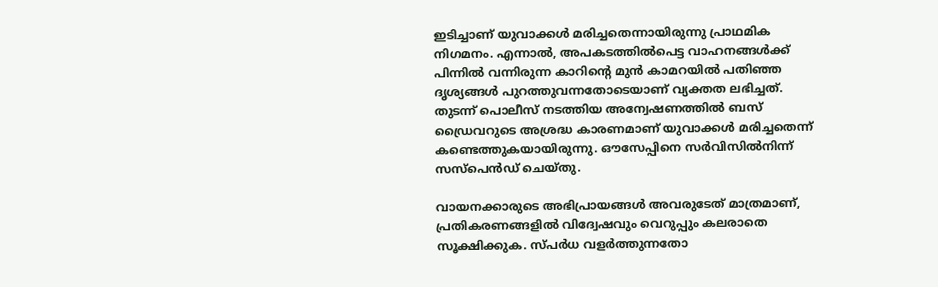ഇടിച്ചാണ് യുവാക്കൾ മരിച്ചതെന്നായിരുന്നു പ്രാഥമിക നിഗമനം. എന്നാൽ, അപകടത്തിൽപെട്ട വാഹനങ്ങൾക്ക് പിന്നിൽ വന്നിരുന്ന കാറിന്‍റെ മുൻ കാമറയിൽ പതിഞ്ഞ ദൃശ്യങ്ങൾ പുറത്തുവന്നതോടെയാണ് വ്യക്തത ലഭിച്ചത്. തുടന്ന് പൊലീസ് നടത്തിയ അന്വേഷണത്തിൽ ബസ് ഡ്രൈവറുടെ അശ്രദ്ധ കാരണമാണ് യുവാക്കൾ മരിച്ചതെന്ന് കണ്ടെത്തുകയായിരുന്നു. ഔസേപ്പിനെ സർവിസിൽനിന്ന് സസ്പെൻഡ് ചെയ്തു.

വായനക്കാരുടെ അഭിപ്രായങ്ങള്‍ അവരുടേത് മാത്രമാണ്, പ്രതികരണങ്ങളിൽ വിദ്വേഷവും വെറുപ്പും കലരാതെ സൂക്ഷിക്കുക. സ്പർധ വളർത്തുന്നതോ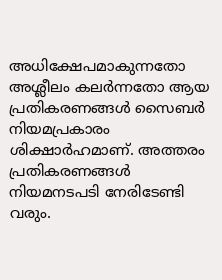അധിക്ഷേപമാകുന്നതോ അശ്ലീലം കലർന്നതോ ആയ പ്രതികരണങ്ങൾ സൈബർ നിയമപ്രകാരം ശിക്ഷാർഹമാണ്. അത്തരം പ്രതികരണങ്ങൾ നിയമനടപടി നേരിടേണ്ടി വരും.